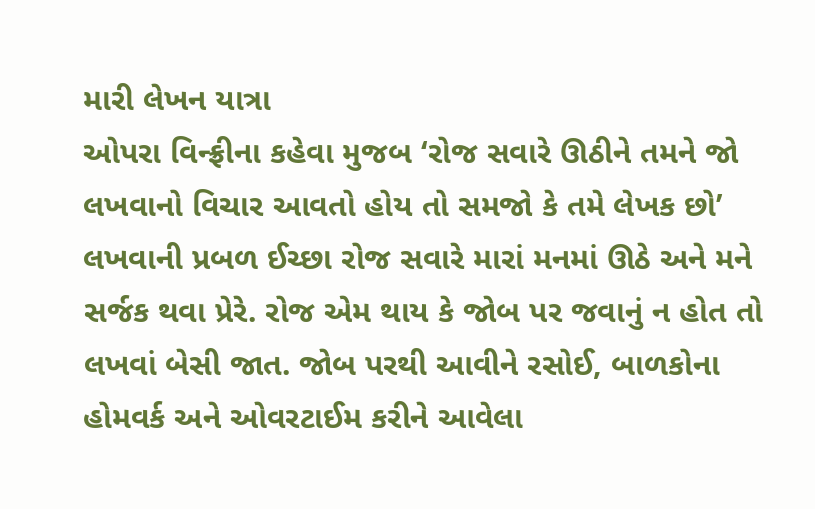મારી લેખન યાત્રા
ઓપરા વિન્ફ્રીના કહેવા મુજબ ‘રોજ સવારે ઊઠીને તમને જો લખવાનો વિચાર આવતો હોય તો સમજો કે તમે લેખક છો’ લખવાની પ્રબળ ઈચ્છા રોજ સવારે મારાં મનમાં ઊઠે અને મને સર્જક થવા પ્રેરે. રોજ એમ થાય કે જોબ પર જવાનું ન હોત તો લખવાં બેસી જાત. જોબ પરથી આવીને રસોઈ, બાળકોના હોમવર્ક અને ઓવરટાઈમ કરીને આવેલા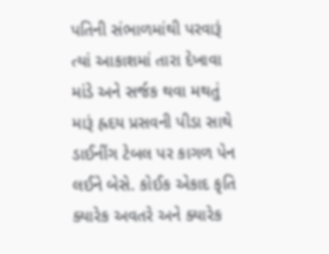પતિની સંભાળમાંથી પરવારૂં ત્યાં આકાશમાં તારા દેખાવા માંડે અને સર્જક થવા મથતું મારૂં હ્રદય પ્રસવની પીડા સાથે ડાઈનીંગ ટેબલ પર કાગળ પેન લઈને બેસે. કોઈક એકાદ કૃતિ ક્યારેક અવતરે અને ક્યારેક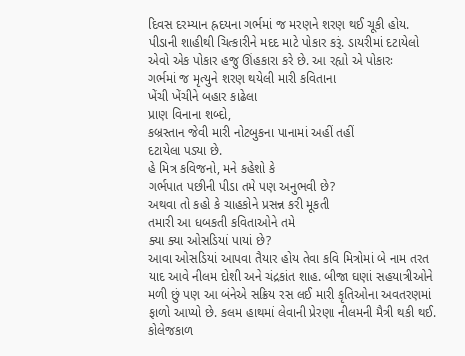દિવસ દરમ્યાન હ્રદયના ગર્ભમાં જ મરણને શરણ થઈ ચૂકી હોય. પીડાની શાહીથી ચિત્કારીને મદદ માટે પોકાર કરૂં. ડાયરીમાં દટાયેલો એવો એક પોકાર હજુ ઊંહકારા કરે છે. આ રહ્યો એ પોકારઃ
ગર્ભમાં જ મૃત્યુને શરણ થયેલી મારી કવિતાના
ખેંચી ખેંચીને બહાર કાઢેલા
પ્રાણ વિનાના શબ્દો,
કબ્રસ્તાન જેવી મારી નોટબુકના પાનામાં અહીં તહીં
દટાયેલા પડ્યા છે.
હે મિત્ર કવિજનો, મને કહેશો કે
ગર્ભપાત પછીની પીડા તમે પણ અનુભવી છે?
અથવા તો કહો કે ચાહકોને પ્રસન્ન કરી મૂકતી
તમારી આ ધબકતી કવિતાઓને તમે
ક્યા ક્યા ઓસડિયાં પાયાં છે?
આવા ઓસડિયાં આપવા તૈયાર હોય તેવા કવિ મિત્રોમાં બે નામ તરત યાદ આવે નીલમ દોશી અને ચંદ્રકાંત શાહ. બીજા ઘણાં સહયાત્રીઓને મળી છું પણ આ બંનેએ સક્રિય રસ લઈ મારી કૃતિઓના અવતરણમાં ફાળો આપ્યો છે. કલમ હાથમાં લેવાની પ્રેરણા નીલમની મૈત્રી થકી થઈ. કોલેજકાળ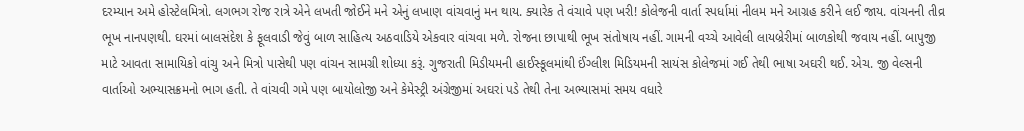દરમ્યાન અમે હોસ્ટેલમિત્રો. લગભગ રોજ રાત્રે એને લખતી જોઈને મને એનું લખાણ વાંચવાનું મન થાય. ક્યારેક તે વંચાવે પણ ખરી! કોલેજની વાર્તા સ્પર્ધામાં નીલમ મને આગ્રહ કરીને લઈ જાય. વાંચનની તીવ્ર ભૂખ નાનપણથી. ઘરમાં બાલસંદેશ કે ફૂલવાડી જેવું બાળ સાહિત્ય અઠવાડિયે એકવાર વાંચવા મળે. રોજના છાપાથી ભૂખ સંતોષાય નહીં. ગામની વચ્ચે આવેલી લાયબ્રેરીમાં બાળકોથી જવાય નહીં. બાપુજી માટે આવતા સામાયિકો વાંચુ અને મિત્રો પાસેથી પણ વાંચન સામગ્રી શોધ્યા કરૂં. ગુજરાતી મિડીયમની હાઈસ્કૂલમાંથી ઈંગ્લીશ મિડિયમની સાયંસ કોલેજમાં ગઈ તેથી ભાષા અઘરી થઈ. એચ. જી વેલ્સની વાર્તાઓ અભ્યાસક્રમનો ભાગ હતી. તે વાંચવી ગમે પણ બાયોલોજી અને કેમેસ્ટ્રી અંગ્રેજીમાં અઘરાં પડે તેથી તેના અભ્યાસમાં સમય વધારે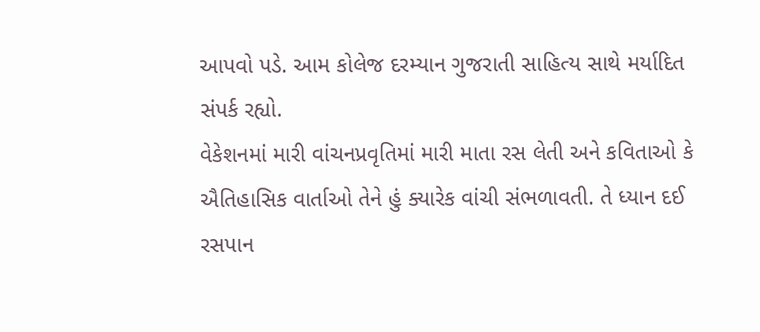આપવો પડે. આમ કોલેજ દરમ્યાન ગુજરાતી સાહિત્ય સાથે મર્યાદિત સંપર્ક રહ્યો.
વેકેશનમાં મારી વાંચનપ્રવૃતિમાં મારી માતા રસ લેતી અને કવિતાઓ કે ઐતિહાસિક વાર્તાઓ તેને હું ક્યારેક વાંચી સંભળાવતી. તે ધ્યાન દઈ રસપાન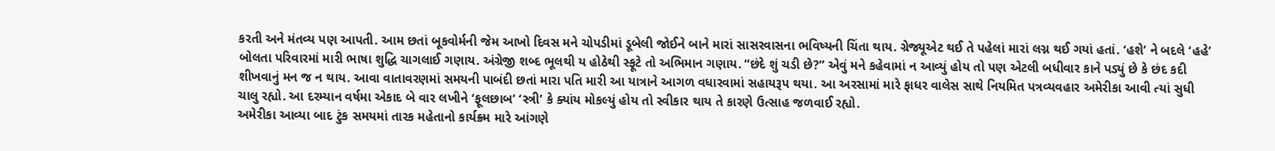કરતી અને મંતવ્ય પણ આપતી. આમ છતાં બૂકવોર્મની જેમ આખો દિવસ મને ચોપડીમાં ડૂબેલી જોઈને બાને મારાં સાસરવાસના ભવિષ્યની ચિંતા થાય. ગ્રેજ્યૂએટ થઈ તે પહેલાં મારાં લગ્ન થઈ ગયાં હતાં. ‘હશે’ ને બદલે ‘હહે’ બોલતા પરિવારમાં મારી ભાષા શુદ્ધિ ચાગલાઈ ગણાય. અંગ્રેજી શબ્દ ભૂલથી ય હોઠેથી સ્ફૂટે તો અભિમાન ગણાય. “છંદે શું ચડી છે?” એવું મને કહેવામાં ન આવ્યું હોય તો પણ એટલી બધીવાર કાને પડ્યું છે કે છંદ કદી શીખવાનું મન જ ન થાય. આવા વાતાવરણમાં સમયની પાબંદી છતાં મારા પતિ મારી આ યાત્રાને આગળ વધારવામાં સહાયરૂપ થયા. આ અરસામાં મારે ફાધર વાલેસ સાથે નિયમિત પત્રવ્યવહાર અમેરીકા આવી ત્યાં સુધી ચાલુ રહ્યો. આ દરમ્યાન વર્ષમા એકાદ બે વાર લખીને ‘ફૂલછાબ’ ‘સ્ત્રી’ કે ક્યાંય મોકલ્યું હોય તો સ્વીકાર થાય તે કારણે ઉત્સાહ જળવાઈ રહ્યો.
અમેરીકા આવ્યા બાદ ટુંક સમયમાં તારક મહેતાનો કાર્યક્ર્મ મારે આંગણે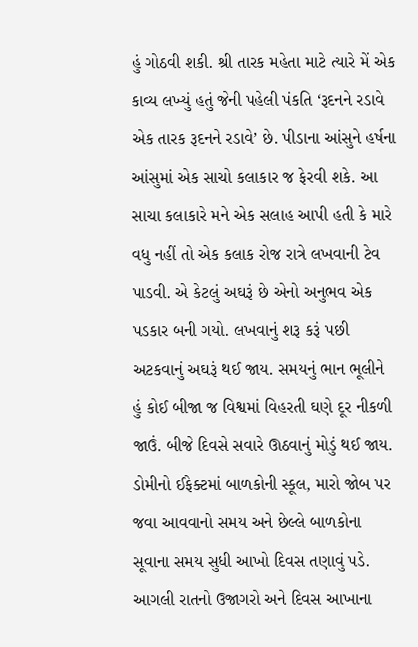હું ગોઠવી શકી. શ્રી તારક મહેતા માટે ત્યારે મેં એક કાવ્ય લખ્યું હતું જેની પહેલી પંકતિ ‘રૂદનને રડાવે એક તારક રૂદનને રડાવે’ છે. પીડાના આંસુને હર્ષના આંસુમાં એક સાચો કલાકાર જ ફેરવી શકે. આ સાચા કલાકારે મને એક સલાહ આપી હતી કે મારે વધુ નહીં તો એક કલાક રોજ રાત્રે લખવાની ટેવ પાડવી. એ કેટલું અઘરૂં છે એનો અનુભવ એક પડકાર બની ગયો. લખવાનું શરૂ કરૂં પછી અટકવાનું અઘરૂં થઈ જાય. સમયનું ભાન ભૂલીને હું કોઈ બીજા જ વિશ્વમાં વિહરતી ઘણે દૂર નીકળી જાઉં. બીજે દિવસે સવારે ઊઠવાનું મોડું થઈ જાય. ડોમીનો ઈફેક્ટમાં બાળકોની સ્કૂલ, મારો જોબ પર જવા આવવાનો સમય અને છેલ્લે બાળકોના સૂવાના સમય સુધી આખો દિવસ તણાવું પડે. આગલી રાતનો ઉજાગરો અને દિવસ આખાના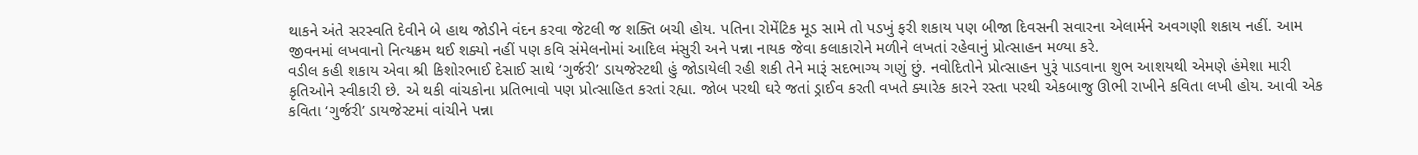થાકને અંતે સરસ્વતિ દેવીને બે હાથ જોડીને વંદન કરવા જેટલી જ શક્તિ બચી હોય. પતિના રોમેંટિક મૂડ સામે તો પડખું ફરી શકાય પણ બીજા દિવસની સવારના એલાર્મને અવગણી શકાય નહીં. આમ જીવનમાં લખવાનો નિત્યક્રમ થઈ શક્યો નહીં પણ કવિ સંમેલનોમાં આદિલ મંસુરી અને પન્ના નાયક જેવા કલાકારોને મળીને લખતાં રહેવાનું પ્રોત્સાહન મળ્યા કરે.
વડીલ કહી શકાય એવા શ્રી કિશોરભાઈ દેસાઈ સાથે ‘ગુર્જરી’ ડાયજેસ્ટથી હું જોડાયેલી રહી શકી તેને મારૂં સદભાગ્ય ગણું છું. નવોદિતોને પ્રોત્સાહન પુરૂં પાડવાના શુભ આશયથી એમણે હંમેશા મારી કૃતિઓને સ્વીકારી છે. એ થકી વાંચકોના પ્રતિભાવો પણ પ્રોત્સાહિત કરતાં રહ્યા. જોબ પરથી ઘરે જતાં ડ્રાઈવ કરતી વખતે ક્યારેક કારને રસ્તા પરથી એકબાજુ ઊભી રાખીને કવિતા લખી હોય. આવી એક કવિતા ‘ગુર્જરી’ ડાયજેસ્ટમાં વાંચીને પન્ના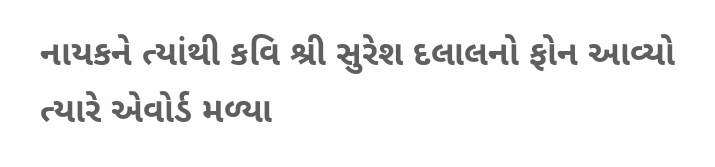નાયકને ત્યાંથી કવિ શ્રી સુરેશ દલાલનો ફોન આવ્યો ત્યારે એવોર્ડ મળ્યા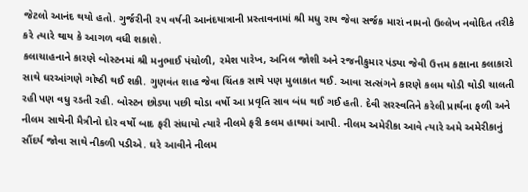જેટલો આનંદ થયો હતો. ગુર્જરીની ૨૫ વર્ષની આનંદયાત્રાની પ્રસ્તાવનામાં શ્રી મધુ રાય જેવા સર્જક મારાં નામનો ઉલ્લેખ નવોદિત તરીકે કરે ત્યારે થાય કે આગળ વધી શકાશે.
કલાચાહનાને કારણે બોસ્ટનમાં શ્રી મનુભાઈ પંચોળી, રમેશ પારેખ, અનિલ જોશી અને રજનીકુમાર પંડ્યા જેવી ઉત્તમ કક્ષાના કલાકારો સાથે ઘરઆંગણે ગોષ્ઠી થઈ શકી. ગુણવંત શાહ જેવા ચિંતક સાથે પણ મુલાકાત થઈ. આવા સત્સંગને કારણે કલમ થોડી થોડી ચાલતી રહી પણ વધુ રડતી રહી. બોસ્ટન છોડ્યા પછી થોડા વર્ષો આ પ્રવૃતિ સાવ બંધ થઈ ગઈ હતી. દેવી સરસ્વતિને કરેલી પ્રાર્થના ફળી અને નીલમ સાથેની મૈત્રીનો દોર વર્ષો બાદ ફરી સંધાયો ત્યારે નીલમે ફરી કલમ હાથમાં આપી. નીલમ અમેરીકા આવે ત્યારે અમે અમેરીકાનું સૌંદર્ય જોવા સાથે નીકળી પડીએ. ઘરે આવીને નીલમ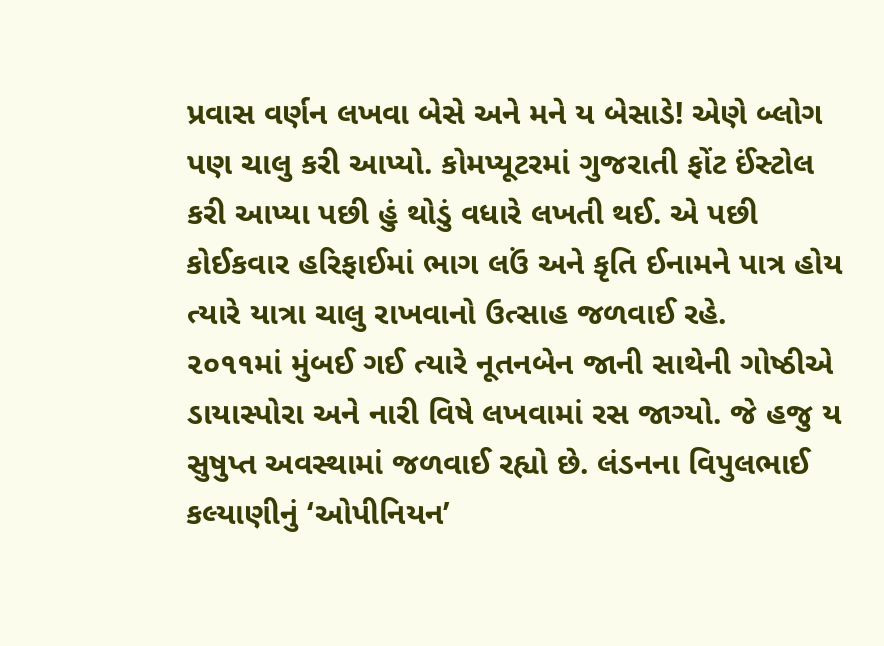પ્રવાસ વર્ણન લખવા બેસે અને મને ય બેસાડે! એણે બ્લોગ પણ ચાલુ કરી આપ્યો. કોમપ્યૂટરમાં ગુજરાતી ફોંટ ઈંસ્ટોલ કરી આપ્યા પછી હું થોડું વધારે લખતી થઈ. એ પછી કોઈકવાર હરિફાઈમાં ભાગ લઉં અને કૃતિ ઈનામને પાત્ર હોય ત્યારે યાત્રા ચાલુ રાખવાનો ઉત્સાહ જળવાઈ રહે.
૨૦૧૧માં મુંબઈ ગઈ ત્યારે નૂતનબેન જાની સાથેની ગોષ્ઠીએ ડાયાસ્પોરા અને નારી વિષે લખવામાં રસ જાગ્યો. જે હજુ ય સુષુપ્ત અવસ્થામાં જળવાઈ રહ્યો છે. લંડનના વિપુલભાઈ કલ્યાણીનું ‘ઓપીનિયન’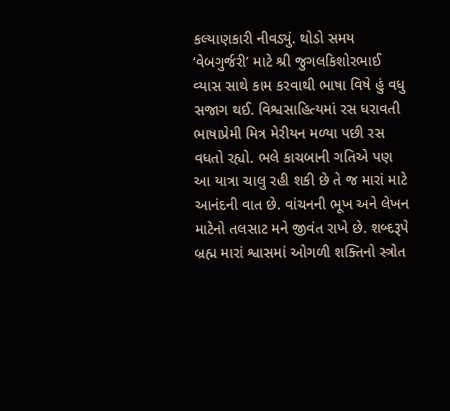કલ્યાણકારી નીવડ્યું. થોડો સમય ‘વેબગુર્જરી’ માટે શ્રી જુગલકિશોરભાઈ વ્યાસ સાથે કામ કરવાથી ભાષા વિષે હું વધુ સજાગ થઈ. વિશ્વસાહિત્યમાં રસ ધરાવતી ભાષાપ્રેમી મિત્ર મેરીયન મળ્યા પછી રસ વધતો રહ્યો. ભલે કાચબાની ગતિએ પણ આ યાત્રા ચાલુ રહી શકી છે તે જ મારાં માટે આનંદની વાત છે. વાંચનની ભૂખ અને લેખન માટેનો તલસાટ મને જીવંત રાખે છે. શબ્દરૂપે બ્રહ્મ મારાં શ્વાસમાં ઓગળી શક્તિનો સ્ત્રોત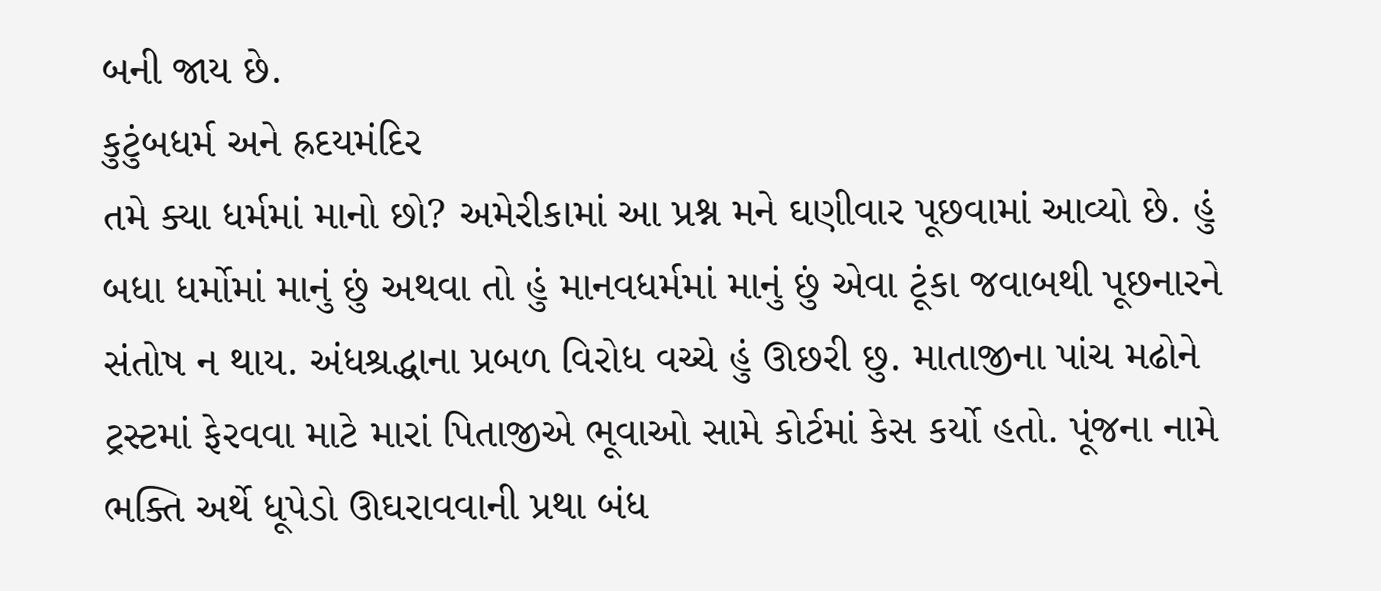બની જાય છે.
કુટુંબધર્મ અને હ્રદયમંદિર
તમે ક્યા ધર્મમાં માનો છો? અમેરીકામાં આ પ્રશ્ન મને ઘણીવાર પૂછવામાં આવ્યો છે. હું બધા ધર્મોમાં માનું છું અથવા તો હું માનવધર્મમાં માનું છું એવા ટૂંકા જવાબથી પૂછનારને સંતોષ ન થાય. અંધશ્રદ્ધાના પ્રબળ વિરોધ વચ્ચે હું ઊછરી છુ. માતાજીના પાંચ મઢોને ટ્રસ્ટમાં ફેરવવા માટે મારાં પિતાજીએ ભૂવાઓ સામે કોર્ટમાં કેસ કર્યો હતો. પૂંજના નામે ભક્તિ અર્થે ધૂપેડો ઊઘરાવવાની પ્રથા બંધ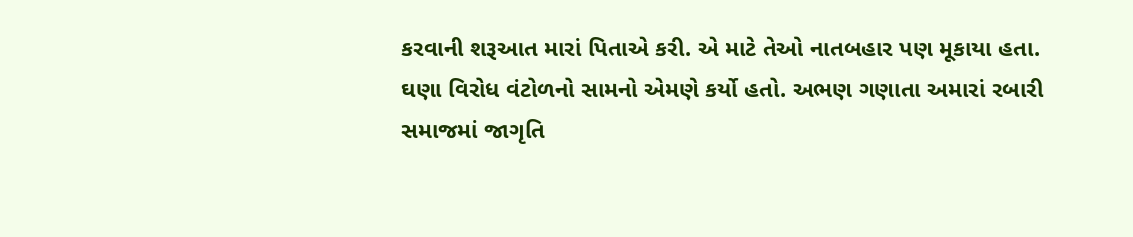કરવાની શરૂઆત મારાં પિતાએ કરી. એ માટે તેઓ નાતબહાર પણ મૂકાયા હતા. ઘણા વિરોધ વંટોળનો સામનો એમણે કર્યો હતો. અભણ ગણાતા અમારાં રબારી સમાજમાં જાગૃતિ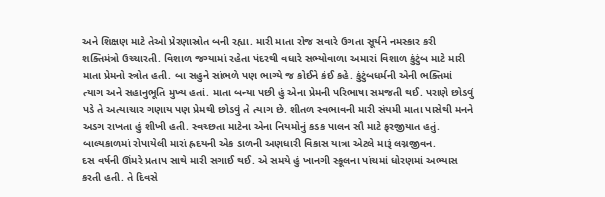અને શિક્ષણ માટે તેઓ પ્રેરણાસ્રોત બની રહ્યા. મારી માતા રોજ સવારે ઉગતા સૂર્યને નમસ્કાર કરી શક્તિમંત્રો ઉચ્ચારતી. વિશાળ જગ્યામાં રહેતા પંદરથી વધારે સભ્યોવાળા અમારાં વિશાળ કુંટુંબ માટે મારી માતા પ્રેમનો સ્ત્રોત હતી. બા સહુને સાંભળે પણ ભાગ્યે જ કોઈને કંઈ કહે. કુંટુંબધર્મની એની ભક્તિમાં ત્યાગ અને સહાનુભૂતિ મુખ્ય હતાં. માતા બન્યા પછી હું એના પ્રેમની પરિભાષા સમજતી થઈ. પરાણે છોડવું પડે તે અત્યાચાર ગણાય પણ પ્રેમથી છોડવું તે ત્યાગ છે. શીતળ સ્વભાવની મારી સંયમી માતા પાસેથી મનને અડગ રાખતા હું શીખી હતી. સ્વચ્છતા માટેના એના નિયમોનું કડક પાલન સૌ માટે ફરજીયાત હતું.
બાલ્યકાળમાં રોપાયેલી મારાં હ્રદયની એક ડાળની અણધારી વિકાસ યાત્રા એટલે મારૂં લગ્નજીવન.
દસ વર્ષની ઊંમરે પ્રતાપ સાથે મારી સગાઈ થઈ. એ સમયે હું ખાનગી સ્કૂલના પાંચમાં ધોરણમાં અભ્યાસ કરતી હતી. તે દિવસે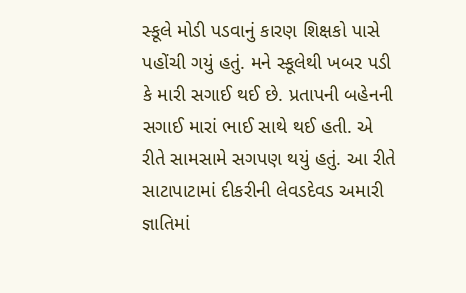સ્કૂલે મોડી પડવાનું કારણ શિક્ષકો પાસે પહોંચી ગયું હતું. મને સ્કૂલેથી ખબર પડી કે મારી સગાઈ થઈ છે. પ્રતાપની બહેનની સગાઈ મારાં ભાઈ સાથે થઈ હતી. એ રીતે સામસામે સગપણ થયું હતું. આ રીતે સાટાપાટામાં દીકરીની લેવડદેવડ અમારી જ્ઞાતિમાં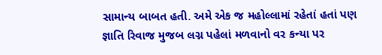સામાન્ય બાબત હતી. અમે એક જ મહોલ્લામાં રહેતાં હતાં પણ જ્ઞાતિ રિવાજ મુજબ લગ્ન પહેલાં મળવાનો વર કન્યા પર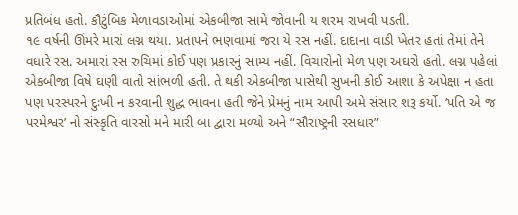પ્રતિબંધ હતો. કૌટુંબિક મેળાવડાઓમાં એકબીજા સામે જોવાની ય શરમ રાખવી પડતી.
૧૯ વર્ષની ઊંમરે મારાં લગ્ન થયા. પ્રતાપને ભણવામાં જરા યે રસ નહીં. દાદાના વાડી ખેતર હતાં તેમાં તેને વધારે રસ. અમારાં રસ રુચિમાં કોઈ પણ પ્રકારનું સામ્ય નહીં. વિચારોનો મેળ પણ અઘરો હતો. લગ્ન પહેલાં એકબીજા વિષે ઘણી વાતો સાંભળી હતી. તે થકી એકબીજા પાસેથી સુખની કોઈ આશા કે અપેક્ષા ન હતા પણ પરસ્પરને દુઃખી ન કરવાની શુદ્ધ ભાવના હતી જેને પ્રેમનું નામ આપી અમે સંસાર શરૂ કર્યો. ‘પતિ એ જ પરમેશ્વર’ નો સંસ્કૃતિ વારસો મને મારી બા દ્વારા મળ્યો અને “સૌરાષ્ટ્રની રસધાર”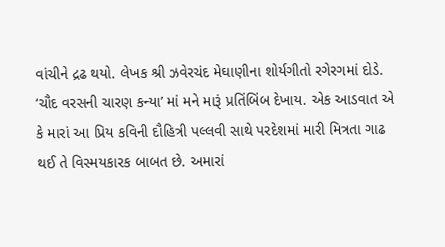વાંચીને દ્રઢ થયો. લેખક શ્રી ઝવેરચંદ મેઘાણીના શોર્યગીતો રગેરગમાં દોડે. ‘ચૌદ વરસની ચારણ કન્યા’ માં મને મારૂં પ્રતિંબિંબ દેખાય. એક આડવાત એ કે મારાં આ પ્રિય કવિની દૌહિત્રી પલ્લવી સાથે પરદેશમાં મારી મિત્રતા ગાઢ થઈ તે વિસ્મયકારક બાબત છે. અમારાં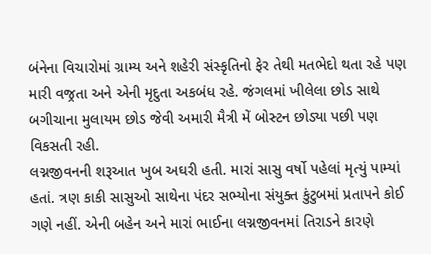બંનેના વિચારોમાં ગ્રામ્ય અને શહેરી સંસ્કૃતિનો ફેર તેથી મતભેદો થતા રહે પણ મારી વજ્રતા અને એની મૃદુતા અકબંધ રહે. જંગલમાં ખીલેલા છોડ સાથે બગીચાના મુલાયમ છોડ જેવી અમારી મૈત્રી મેં બોસ્ટન છોડ્યા પછી પણ વિકસતી રહી.
લગ્નજીવનની શરૂઆત ખુબ અઘરી હતી. મારાં સાસુ વર્ષો પહેલાં મૃત્યું પામ્યાં હતાં. ત્રણ કાકી સાસુઓ સાથેના પંદર સભ્યોના સંયુક્ત કુંટુબમાં પ્રતાપને કોઈ ગણે નહીં. એની બહેન અને મારાં ભાઈના લગ્નજીવનમાં તિરાડને કારણે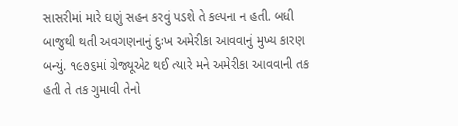સાસરીમાં મારે ઘણું સહન કરવું પડશે તે કલ્પના ન હતી. બધી બાજુથી થતી અવગણનાનું દુઃખ અમેરીકા આવવાનું મુખ્ય કારણ બન્યું. ૧૯૭૬માં ગ્રેજ્યૂએટ થઈ ત્યારે મને અમેરીકા આવવાની તક હતી તે તક ગુમાવી તેનો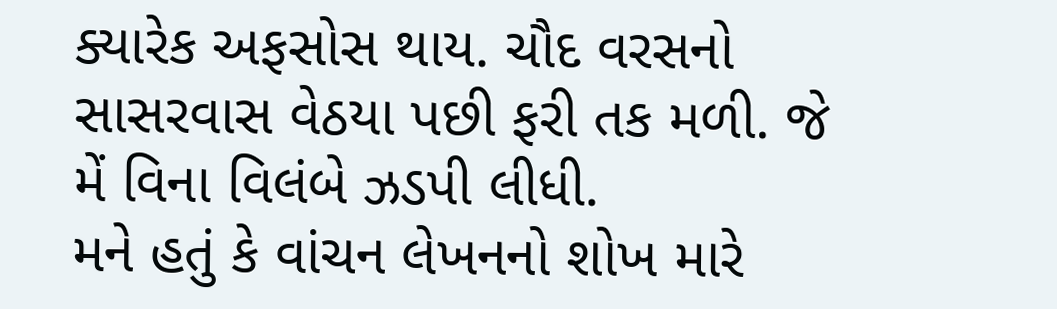ક્યારેક અફસોસ થાય. ચૌદ વરસનો સાસરવાસ વેઠયા પછી ફરી તક મળી. જે મેં વિના વિલંબે ઝડપી લીધી.
મને હતું કે વાંચન લેખનનો શોખ મારે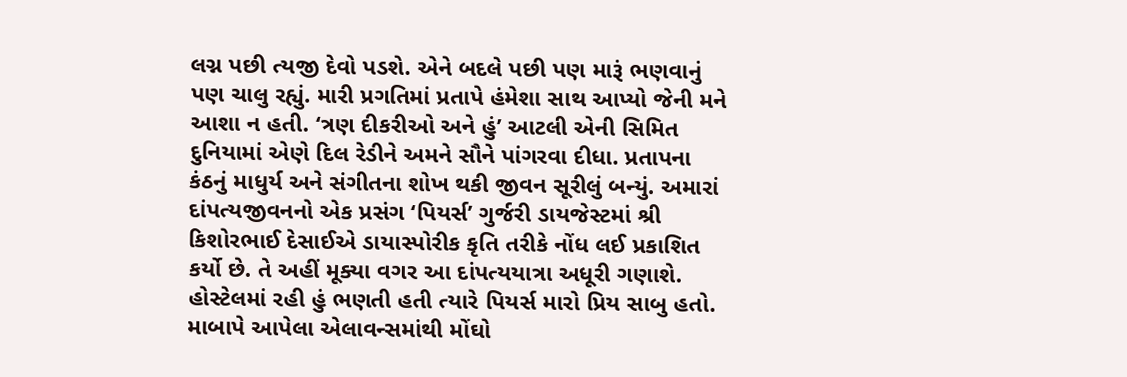લગ્ન પછી ત્યજી દેવો પડશે. એને બદલે પછી પણ મારૂં ભણવાનું પણ ચાલુ રહ્યું. મારી પ્રગતિમાં પ્રતાપે હંમેશા સાથ આપ્યો જેની મને આશા ન હતી. ‘ત્રણ દીકરીઓ અને હું’ આટલી એની સિમિત દુનિયામાં એણે દિલ રેડીને અમને સૌને પાંગરવા દીધા. પ્રતાપના કંઠનું માધુર્ય અને સંગીતના શોખ થકી જીવન સૂરીલું બન્યું. અમારાં દાંપત્યજીવનનો એક પ્રસંગ ‘પિયર્સ’ ગુર્જરી ડાયજેસ્ટમાં શ્રી કિશોરભાઈ દેસાઈએ ડાયાસ્પોરીક કૃતિ તરીકે નોંધ લઈ પ્રકાશિત કર્યો છે. તે અહીં મૂક્યા વગર આ દાંપત્યયાત્રા અધૂરી ગણાશે.
હોસ્ટેલમાં રહી હું ભણતી હતી ત્યારે પિયર્સ મારો પ્રિય સાબુ હતો. માબાપે આપેલા એલાવન્સમાંથી મોંઘો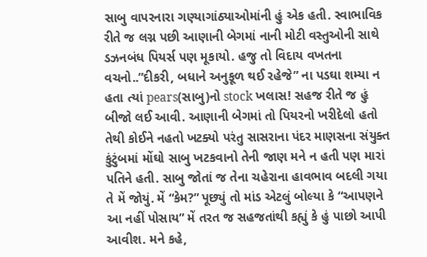સાબુ વાપરનારા ગણ્યાગાંઠ્યાઓમાંની હું એક હતી. સ્વાભાવિક રીતે જ લગ્ન પછી આણાની બેગમાં નાની મોટી વસ્તુઓની સાથે ડઝનબંધ પિયર્સ પણ મૂકાયો. હજુ તો વિદાય વખતના વચનો..”દીકરી, બધાને અનુકૂળ થઈ રહેજે” ના પડઘા શમ્યા ન હતા ત્યાં pears(સાબુ)નો stock ખલાસ! સહજ રીતે જ હું બીજો લઈ આવી. આણાની બેગમાં તો પિયરનો ખરીદેલો હતો તેથી કોઈને નહતો ખટક્યો પરંતુ સાસરાના પંદર માણસના સંયુક્ત કુંટુંબમાં મોંઘો સાબુ ખટકવાનો તેની જાણ મને ન હતી પણ મારાં પતિને હતી. સાબુ જોતાં જ તેના ચહેરાના હાવભાવ બદલી ગયા તે મેં જોયું. મેં “કેમ?” પૂછ્યું તો માંડ એટલું બોલ્યા કે “આપણને આ નહીં પોસાય” મેં તરત જ સહજતાંથી કહ્યું કે હું પાછો આપી આવીશ. મને કહે,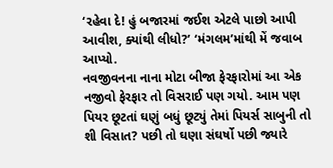‘રહેવા દે! હું બજારમાં જઈશ એટલે પાછો આપી આવીશ, ક્યાંથી લીધો?’ ‘મંગલમ’માંથી મેં જવાબ આપ્યો.
નવજીવનના નાના મોટા બીજા ફેરફારોમાં આ એક નજીવો ફેરફાર તો વિસરાઈ પણ ગયો. આમ પણ પિયર છૂટતાં ઘણું બધું છૂટ્યું તેમાં પિયર્સ સાબુની તો શી વિસાત? પછી તો ઘણા સંઘર્ષો પછી જ્યારે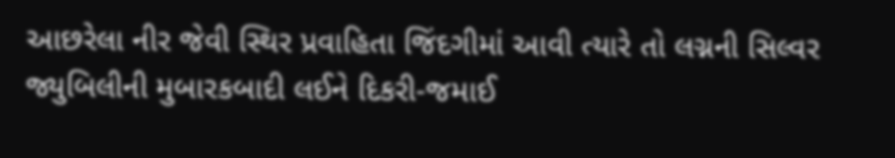આછરેલા નીર જેવી સ્થિર પ્રવાહિતા જિંદગીમાં આવી ત્યારે તો લગ્નની સિલ્વર જ્યુબિલીની મુબારકબાદી લઈને દિકરી-જમાઈ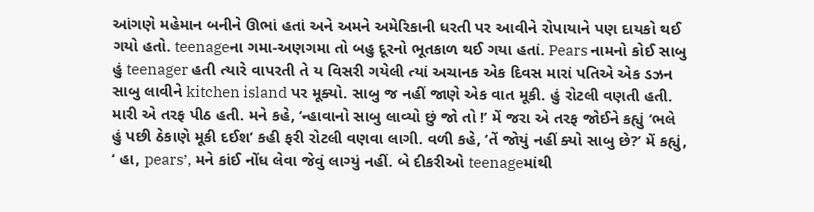આંગણે મહેમાન બનીને ઊભાં હતાં અને અમને અમેરિકાની ધરતી પર આવીને રોપાયાને પણ દાયકો થઈ ગયો હતો. teenageના ગમા-અણગમા તો બહુ દૂરનો ભૂતકાળ થઈ ગયા હતાં. Pears નામનો કોઈ સાબુ હું teenager હતી ત્યારે વાપરતી તે ય વિસરી ગયેલી ત્યાં અચાનક એક દિવસ મારાં પતિએ એક ડઝન સાબુ લાવીને kitchen island પર મૂક્યો. સાબુ જ નહીં જાણે એક વાત મૂકી. હું રોટલી વણતી હતી. મારી એ તરફ પીઠ હતી. મને કહે, ‘ન્હાવાનો સાબુ લાવ્યો છું જો તો !’ મેં જરા એ તરફ જોઈને કહ્યું ‘ભલે હું પછી ઠેકાણે મૂકી દઈશ’ કહી ફરી રોટલી વણવા લાગી. વળી કહે, ‘તેં જોયું નહીં ક્યો સાબુ છે?’ મેં કહ્યું, ‘ હા, pears’, મને કાંઈ નોંધ લેવા જેવું લાગ્યું નહીં. બે દીકરીઓ teenageમાંથી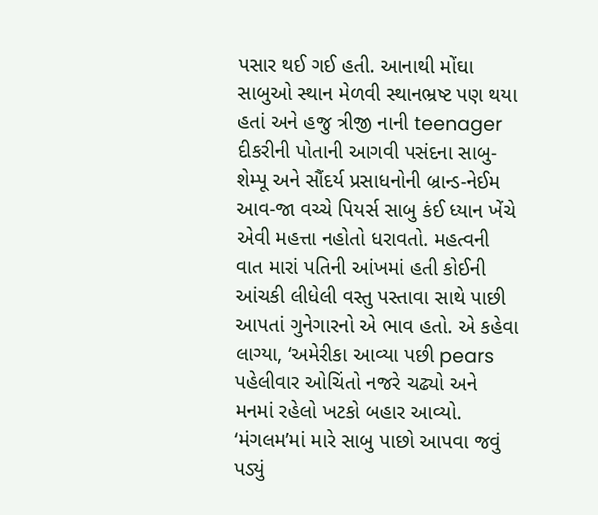પસાર થઈ ગઈ હતી. આનાથી મોંઘા સાબુઓ સ્થાન મેળવી સ્થાનભ્રષ્ટ પણ થયા હતાં અને હજુ ત્રીજી નાની teenager દીકરીની પોતાની આગવી પસંદના સાબુ-શેમ્પૂ અને સૌંદર્ય પ્રસાધનોની બ્રાન્ડ-નેઈમ આવ-જા વચ્ચે પિયર્સ સાબુ કંઈ ધ્યાન ખેંચે એવી મહત્તા નહોતો ધરાવતો. મહત્વની વાત મારાં પતિની આંખમાં હતી કોઈની આંચકી લીધેલી વસ્તુ પસ્તાવા સાથે પાછી આપતાં ગુનેગારનો એ ભાવ હતો. એ કહેવા લાગ્યા, ‘અમેરીકા આવ્યા પછી pears પહેલીવાર ઓચિંતો નજરે ચઢ્યો અને મનમાં રહેલો ખટકો બહાર આવ્યો. ‘મંગલમ’માં મારે સાબુ પાછો આપવા જવું પડ્યું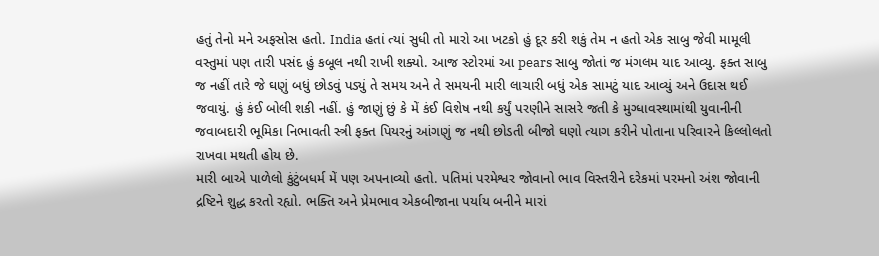હતું તેનો મને અફસોસ હતો. India હતાં ત્યાં સુધી તો મારો આ ખટકો હું દૂર કરી શકું તેમ ન હતો એક સાબુ જેવી મામૂલી વસ્તુમાં પણ તારી પસંદ હું કબૂલ નથી રાખી શક્યો. આજ સ્ટોરમાં આ pears સાબુ જોતાં જ મંગલમ યાદ આવ્યુ. ફક્ત સાબુ જ નહીં તારે જે ઘણું બધું છોડવું પડ્યું તે સમય અને તે સમયની મારી લાચારી બધું એક સામટું યાદ આવ્યું અને ઉદાસ થઈ જવાયું. હું કંઈ બોલી શકી નહીં. હું જાણું છું કે મેં કંઈ વિશેષ નથી કર્યું પરણીને સાસરે જતી કે મુગ્ધાવસ્થામાંથી યુવાનીની જવાબદારી ભૂમિકા નિભાવતી સ્ત્રી ફક્ત પિયરનું આંગણું જ નથી છોડતી બીજો ઘણો ત્યાગ કરીને પોતાના પરિવારને કિલ્લોલતો રાખવા મથતી હોય છે.
મારી બાએ પાળેલો કુંટુંબધર્મ મેં પણ અપનાવ્યો હતો. પતિમાં પરમેશ્વર જોવાનો ભાવ વિસ્તરીને દરેકમાં પરમનો અંશ જોવાની દ્રષ્ટિને શુદ્ધ કરતો રહ્યો. ભક્તિ અને પ્રેમભાવ એકબીજાના પર્યાય બનીને મારાં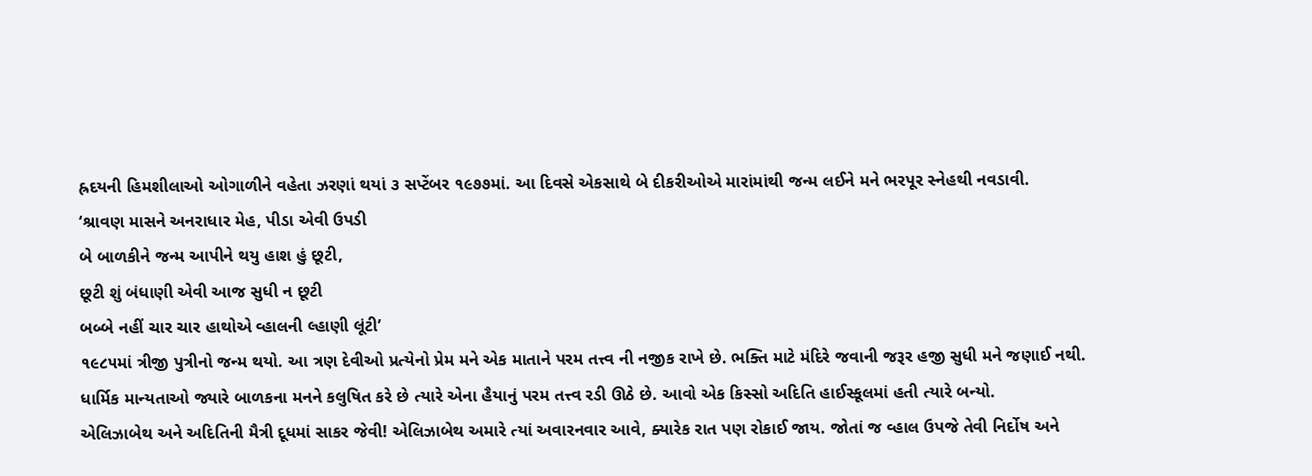હ્રદયની હિમશીલાઓ ઓગાળીને વહેતા ઝરણાં થયાં ૩ સપ્ટેંબર ૧૯૭૭માં. આ દિવસે એકસાથે બે દીકરીઓએ મારાંમાંથી જન્મ લઈને મને ભરપૂર સ્નેહથી નવડાવી.
‘શ્રાવણ માસને અનરાધાર મેહ, પીડા એવી ઉપડી
બે બાળકીને જન્મ આપીને થયુ હાશ હું છૂટી,
છૂટી શું બંધાણી એવી આજ સુધી ન છૂટી
બબ્બે નહીં ચાર ચાર હાથોએ વ્હાલની લ્હાણી લૂંટી’
૧૯૮૫માં ત્રીજી પુત્રીનો જન્મ થયો. આ ત્રણ દેવીઓ પ્રત્યેનો પ્રેમ મને એક માતાને પરમ તત્ત્વ ની નજીક રાખે છે. ભક્તિ માટે મંદિરે જવાની જરૂર હજી સુધી મને જણાઈ નથી.
ધાર્મિક માન્યતાઓ જ્યારે બાળકના મનને કલુષિત કરે છે ત્યારે એના હૈયાનું પરમ તત્ત્વ રડી ઊઠે છે. આવો એક કિસ્સો અદિતિ હાઈસ્કૂલમાં હતી ત્યારે બન્યો.
એલિઝાબેથ અને અદિતિની મૈત્રી દૂધમાં સાકર જેવી! એલિઝાબેથ અમારે ત્યાં અવારનવાર આવે, ક્યારેક રાત પણ રોકાઈ જાય. જોતાં જ વ્હાલ ઉપજે તેવી નિર્દોષ અને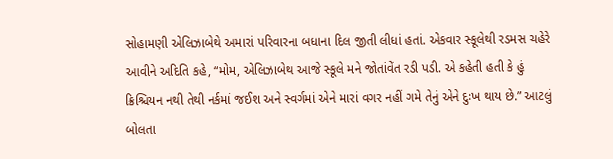સોહામણી એલિઝાબેથે અમારાં પરિવારના બધાના દિલ જીતી લીધાં હતાં. એકવાર સ્કૂલેથી રડમસ ચહેરે આવીને અદિતિ કહે, “મોમ, એલિઝાબેથ આજે સ્કૂલે મને જોતાંવેંત રડી પડી. એ કહેતી હતી કે હું ક્રિશ્ચિયન નથી તેથી નર્કમાં જઈશ અને સ્વર્ગમાં એને મારાં વગર નહીં ગમે તેનું એને દુઃખ થાય છે.” આટલું બોલતા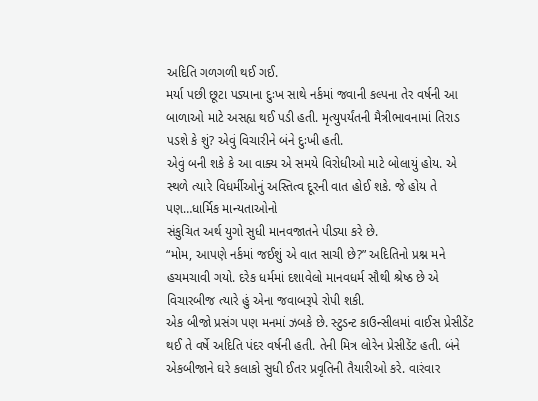અદિતિ ગળગળી થઈ ગઈ.
મર્યા પછી છૂટા પડ્યાના દુઃખ સાથે નર્કમાં જવાની કલ્પના તેર વર્ષની આ બાળાઓ માટે અસહ્ય થઈ પડી હતી. મૃત્યુપર્યંતની મૈત્રીભાવનામાં તિરાડ પડશે કે શું? એવું વિચારીને બંને દુઃખી હતી.
એવું બની શકે કે આ વાક્ય એ સમયે વિરોધીઓ માટે બોલાયું હોય. એ સ્થળે ત્યારે વિધર્મીઓનું અસ્તિત્વ દૂરની વાત હોઈ શકે. જે હોય તે પણ…ધાર્મિક માન્યતાઓનો
સંકુચિત અર્થ યુગો સુધી માનવજાતને પીડ્યા કરે છે.
“મોમ, આપણે નર્કમાં જઈશું એ વાત સાચી છે?” અદિતિનો પ્રશ્ન મને હચમચાવી ગયો. દરેક ધર્મમાં દશાવેલો માનવધર્મ સૌથી શ્રેષ્ઠ છે એ વિચારબીજ ત્યારે હું એના જવાબરૂપે રોપી શકી.
એક બીજો પ્રસંગ પણ મનમાં ઝબકે છે. સ્ટુડન્ટ કાઉન્સીલમાં વાઈસ પ્રેસીડેંટ થઈ તે વર્ષે અદિતિ પંદર વર્ષની હતી. તેની મિત્ર લોરેન પ્રેસીડેંટ હતી. બંને એકબીજાને ઘરે કલાકો સુધી ઈતર પ્રવૃતિની તૈયારીઓ કરે. વારંવાર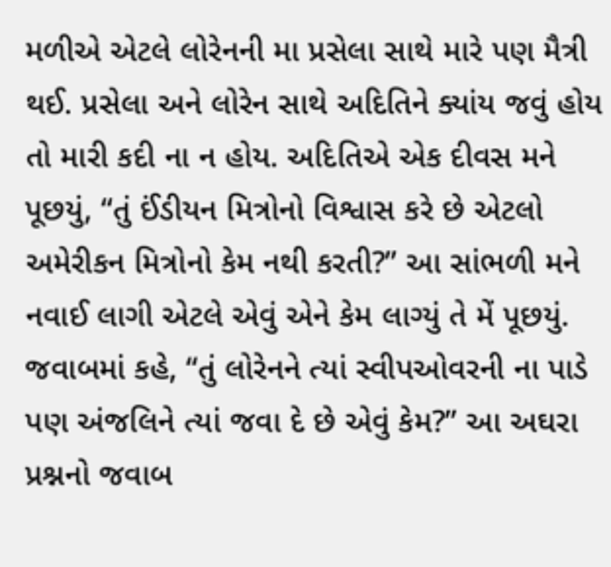મળીએ એટલે લોરેનની મા પ્રસેલા સાથે મારે પણ મૈત્રી થઈ. પ્રસેલા અને લોરેન સાથે અદિતિને ક્યાંય જવું હોય તો મારી કદી ના ન હોય. અદિતિએ એક દીવસ મને પૂછયું, “તું ઈંડીયન મિત્રોનો વિશ્વાસ કરે છે એટલો અમેરીકન મિત્રોનો કેમ નથી કરતી?” આ સાંભળી મને નવાઈ લાગી એટલે એવું એને કેમ લાગ્યું તે મેં પૂછયું. જવાબમાં કહે, “તું લોરેનને ત્યાં સ્વીપઓવરની ના પાડે પણ અંજલિને ત્યાં જવા દે છે એવું કેમ?” આ અઘરા પ્રશ્નનો જવાબ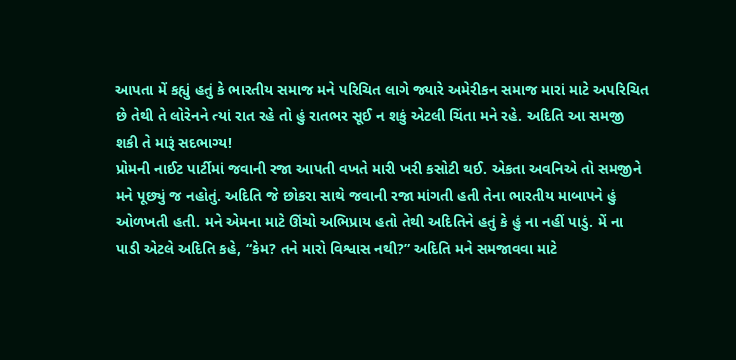આપતા મેં કહ્યું હતું કે ભારતીય સમાજ મને પરિચિત લાગે જ્યારે અમેરીકન સમાજ મારાં માટે અપરિચિત છે તેથી તે લોરેનને ત્યાં રાત રહે તો હું રાતભર સૂઈ ન શકું એટલી ચિંતા મને રહે. અદિતિ આ સમજી શકી તે મારૂં સદભાગ્ય!
પ્રોમની નાઈટ પાર્ટીમાં જવાની રજા આપતી વખતે મારી ખરી કસોટી થઈ. એકતા અવનિએ તો સમજીને મને પૂછ્યું જ નહોતું. અદિતિ જે છોકરા સાથે જવાની રજા માંગતી હતી તેના ભારતીય માબાપને હું ઓળખતી હતી. મને એમના માટે ઊંચો અભિપ્રાય હતો તેથી અદિતિને હતું કે હું ના નહીં પાડું. મેં ના પાડી એટલે અદિતિ કહે, “કેમ? તને મારો વિશ્વાસ નથી?” અદિતિ મને સમજાવવા માટે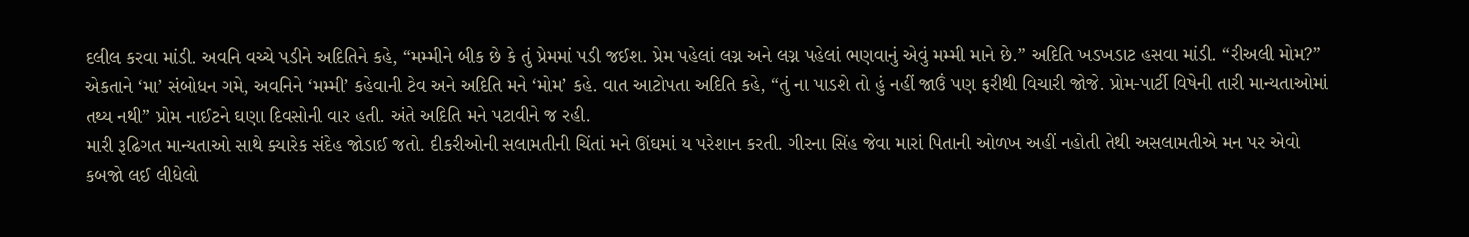દલીલ કરવા માંડી. અવનિ વચ્ચે પડીને અદિતિને કહે, “મમ્મીને બીક છે કે તું પ્રેમમાં પડી જઈશ. પ્રેમ પહેલાં લગ્ન અને લગ્ન પહેલાં ભણવાનું એવું મમ્મી માને છે.” અદિતિ ખડખડાટ હસવા માંડી. “રીઅલી મોમ?” એકતાને ‘મા’ સંબોધન ગમે, અવનિને ‘મમ્મી’ કહેવાની ટેવ અને અદિતિ મને ‘મોમ’ કહે. વાત આટોપતા અદિતિ કહે, “તું ના પાડશે તો હું નહીં જાઉં પણ ફરીથી વિચારી જોજે. પ્રોમ-પાર્ટી વિષેની તારી માન્યતાઓમાં તથ્ય નથી” પ્રોમ નાઈટને ઘણા દિવસોની વાર હતી. અંતે અદિતિ મને પટાવીને જ રહી.
મારી રૂઢિગત માન્યતાઓ સાથે ક્યારેક સંદેહ જોડાઈ જતો. દીકરીઓની સલામતીની ચિંતાં મને ઊંઘમાં ય પરેશાન કરતી. ગીરના સિંહ જેવા મારાં પિતાની ઓળખ અહીં નહોતી તેથી અસલામતીએ મન પર એવો કબજો લઈ લીધેલો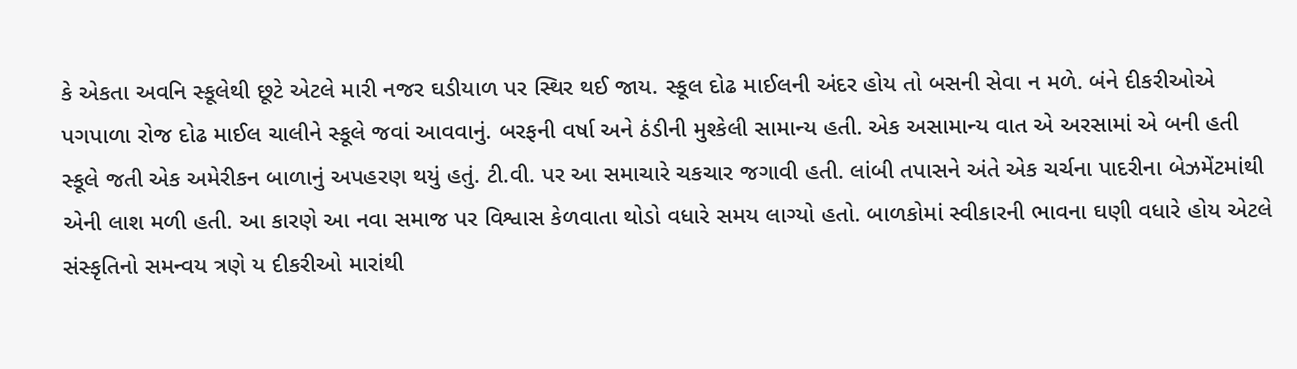કે એકતા અવનિ સ્કૂલેથી છૂટે એટલે મારી નજર ઘડીયાળ પર સ્થિર થઈ જાય. સ્કૂલ દોઢ માઈલની અંદર હોય તો બસની સેવા ન મળે. બંને દીકરીઓએ પગપાળા રોજ દોઢ માઈલ ચાલીને સ્કૂલે જવાં આવવાનું. બરફની વર્ષા અને ઠંડીની મુશ્કેલી સામાન્ય હતી. એક અસામાન્ય વાત એ અરસામાં એ બની હતી સ્કૂલે જતી એક અમેરીકન બાળાનું અપહરણ થયું હતું. ટી.વી. પર આ સમાચારે ચકચાર જગાવી હતી. લાંબી તપાસને અંતે એક ચર્ચના પાદરીના બેઝમેંટમાંથી એની લાશ મળી હતી. આ કારણે આ નવા સમાજ પર વિશ્વાસ કેળવાતા થોડો વધારે સમય લાગ્યો હતો. બાળકોમાં સ્વીકારની ભાવના ઘણી વધારે હોય એટલે સંસ્કૃતિનો સમન્વય ત્રણે ય દીકરીઓ મારાંથી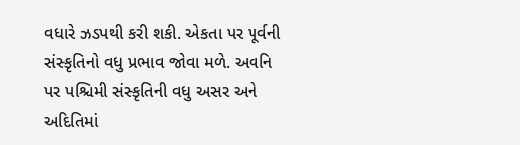વધારે ઝડપથી કરી શકી. એકતા પર પૂર્વની સંસ્કૃતિનો વધુ પ્રભાવ જોવા મળે. અવનિ પર પશ્ચિમી સંસ્કૃતિની વધુ અસર અને અદિતિમાં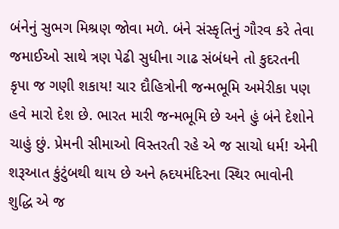બંનેનું સુભગ મિશ્રણ જોવા મળે. બંને સંસ્કૃતિનું ગૌરવ કરે તેવા જમાઈઓ સાથે ત્રણ પેઢી સુધીના ગાઢ સંબંધને તો કુદરતની કૃપા જ ગણી શકાય! ચાર દૌહિત્રોની જન્મભૂમિ અમેરીકા પણ હવે મારો દેશ છે. ભારત મારી જન્મભૂમિ છે અને હું બંને દેશોને ચાહું છું. પ્રેમની સીમાઓ વિસ્તરતી રહે એ જ સાચો ધર્મ! એની શરૂઆત કુંટુંબથી થાય છે અને હ્રદયમંદિરના સ્થિર ભાવોની શુદ્ધિ એ જ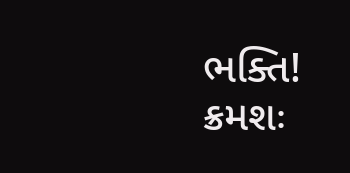ભક્તિ!
ક્રમશઃ